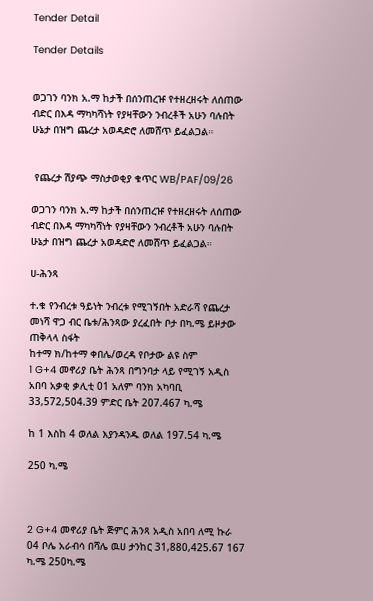Tender Detail

Tender Details


ወጋገን ባንክ አ.ማ ከታች በሰንጠረዡ የተዘረዘሩት ለሰጠው ብድር በእዳ ማካካሻነት የያዛቸውን ንብረቶች አሁን ባሉበት ሁኔታ በዝግ ጨረታ አወዳድሮ ለመሸጥ ይፈልጋል።


 የጨረታ ሽያጭ ማስታወቂያ ቁጥር WB/PAF/09/26

ወጋገን ባንክ አ.ማ ከታች በሰንጠረዡ የተዘረዘሩት ለሰጠው ብድር በእዳ ማካካሻነት የያዛቸውን ንብረቶች አሁን ባሉበት ሁኔታ በዝግ ጨረታ አወዳድሮ ለመሸጥ ይፈልጋል።

ሀ-ሕንጻ

ተ.ቁ የንብረቱ ዓይነት ንብረቱ የሚገኝበት አድራሻ የጨረታ መነሻ ዋጋ ብር ቤቱ/ሕንጻው ያረፈበት ቦታ በካ.ሜ ይዞታው ጠቅላላ ስፋት
ከተማ ክ/ከተማ ቀበሌ/ወረዳ የቦታው ልዩ ስም
1 G+4 መኖሪያ ቤት ሕንጻ በግንባታ ላይ የሚገኝ አዲስ አበባ አቃቂ ቃሊቲ 01 አለም ባንክ አካባቢ 33,572,504.39 ምድር ቤት 207.467 ካ.ሜ

ከ 1 እስከ 4 ወለል እያንዳንዱ ወለል 197.54 ካ.ሜ

250 ካ.ሜ



2 G+4 መኖሪያ ቤት ጅምር ሕንጻ አዲስ አበባ ለሚ ኩራ 04 ቦሌ አራብሳ በሻሌ ዉሀ ታንከር 31,880,425.67 167 ካ.ሜ 250ካ.ሜ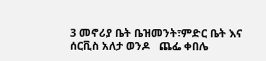3 መኖሪያ ቤት ቤዝመንት፣ምድር ቤት እና ሰርቪስ አለታ ወንዶ   ጨፌ ቀበሌ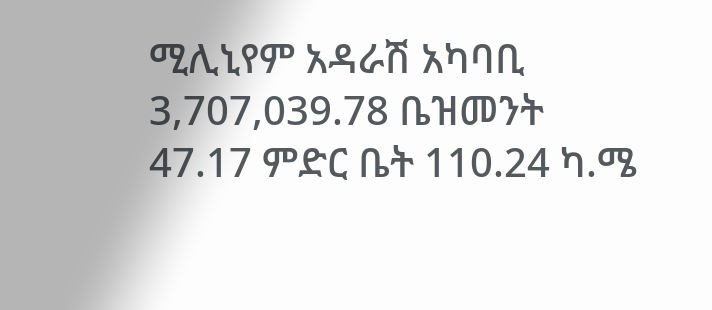ሚሊኒየም አዳራሽ አካባቢ 3,707,039.78 ቤዝመንት 47.17 ምድር ቤት 110.24 ካ.ሜ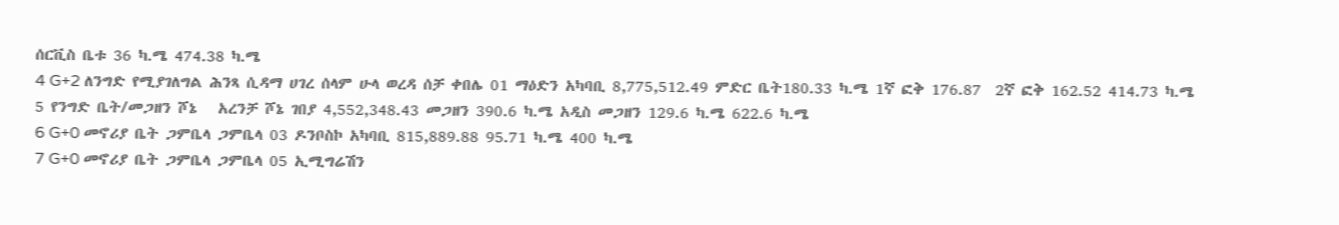ሰርቪስ ቤቱ 36 ካ.ሜ 474.38 ካ.ሜ
4 G+2 ለንግድ የሚያገለግል ሕንጻ ሲዳማ ሀገረ ሰላም ሁላ ወረዳ ሰቻ ቀበሌ 01 ማዕድን አካባቢ 8,775,512.49 ምድር ቤት180.33 ካ.ሜ 1ኛ ፎቅ 176.87  2ኛ ፎቅ 162.52 414.73 ካ.ሜ
5 የንግድ ቤት/መጋዘን ሾኔ   አረንቻ ሾኔ ገበያ 4,552,348.43 መጋዘን 390.6 ካ.ሜ አዲስ መጋዘን 129.6 ካ.ሜ 622.6 ካ.ሜ
6 G+0 መኖሪያ ቤት ጋምቤላ ጋምቤላ 03 ዶንቦስኮ አካባቢ 815,889.88 95.71 ካ.ሜ 400 ካ.ሜ
7 G+0 መኖሪያ ቤት ጋምቤላ ጋምቤላ 05 ኢሚግሬሽን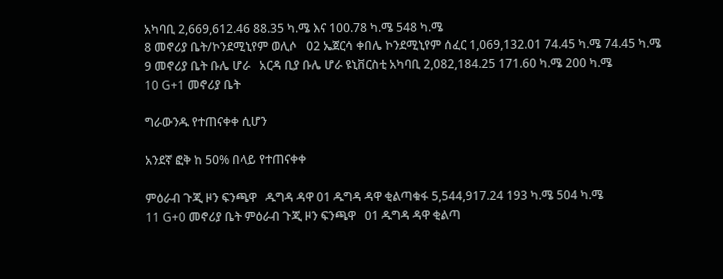አካባቢ 2,669,612.46 88.35 ካ.ሜ እና 100.78 ካ.ሜ 548 ካ.ሜ
8 መኖሪያ ቤት/ኮንደሚኒየም ወሊሶ   02 ኤጀርሳ ቀበሌ ኮንደሚኒየም ሰፈር 1,069,132.01 74.45 ካ.ሜ 74.45 ካ.ሜ
9 መኖሪያ ቤት ቡሌ ሆራ   አርዳ ቢያ ቡሌ ሆራ ዩኒቨርስቲ አካባቢ 2,082,184.25 171.60 ካ.ሜ 200 ካ.ሜ
10 G+1 መኖሪያ ቤት

ግራውንዱ የተጠናቀቀ ሲሆን

አንደኛ ፎቅ ከ 50% በላይ የተጠናቀቀ

ምዕራብ ጉጂ ዞን ፍንጫዋ   ዱግዳ ዳዋ 01 ዱግዳ ዳዋ ቂልጣቁፋ 5,544,917.24 193 ካ.ሜ 504 ካ.ሜ
11 G+0 መኖሪያ ቤት ምዕራብ ጉጂ ዞን ፍንጫዋ   01 ዱግዳ ዳዋ ቂልጣ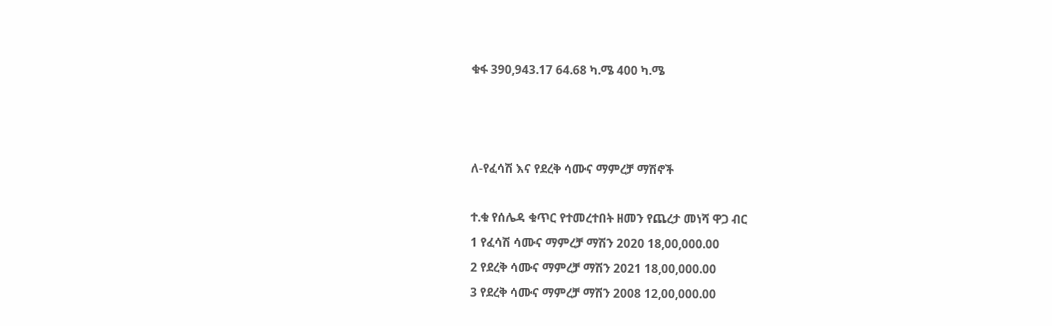ቁፋ 390,943.17 64.68 ካ.ሜ 400 ካ.ሜ



ለ-የፈሳሽ እና የደረቅ ሳሙና ማምረቻ ማሽኖች

ተ.ቁ የሰሌዳ ቁጥር የተመረተበት ዘመን የጨረታ መነሻ ዋጋ ብር
1 የፈሳሽ ሳሙና ማምረቻ ማሽን 2020 18,00,000.00
2 የደረቅ ሳሙና ማምረቻ ማሽን 2021 18,00,000.00
3 የደረቅ ሳሙና ማምረቻ ማሽን 2008 12,00,000.00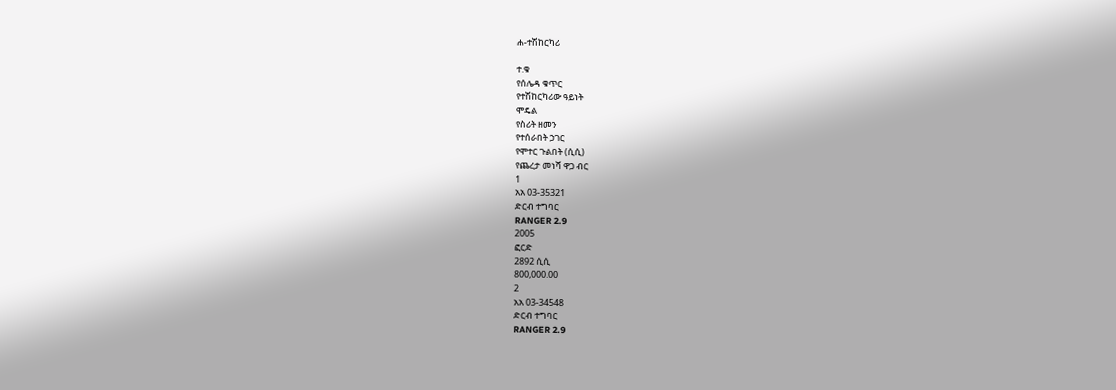ሐ-ተሽከርካሪ

ተ.ቁ
የሰሌዳ ቁጥር
የተሽከርካሪው ዓይነት
ሞዴል
የስሪት ዘመን
የተሰራበት ኃገር
የሞተር ጉልበት (ሲሲ)
የጨረታ መነሻ ዋጋ ብር
1
አአ 03-35321
ድርብ ተግባር
RANGER 2.9
2005
ፎርድ
2892 ሲሲ
800,000.00
2
አአ 03-34548
ድርብ ተግባር
RANGER 2.9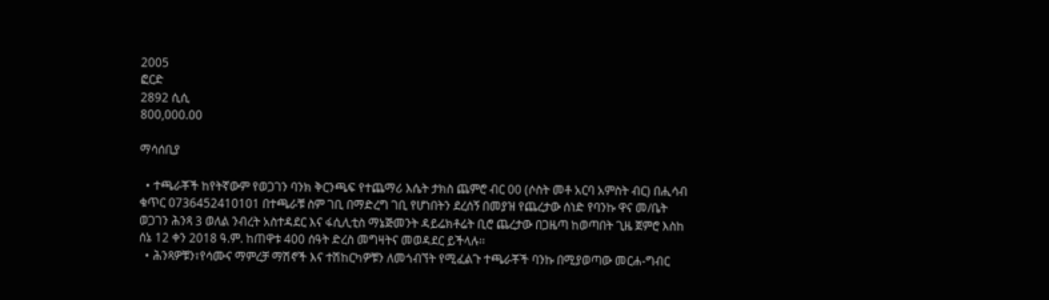2005
ፎርድ
2892 ሲሲ
800,000.00

ማሳሰቢያ

  • ተጫራቾች ከየትኛውም የወጋገን ባንክ ቅርንጫፍ የተጨማሪ እሴት ታክስ ጨምሮ ብር 00 (ሶስት መቶ አርባ አምስት ብር) በሒሳብ ቁጥር 0736452410101 በተጫራቹ ስም ገቢ በማድረግ ገቢ የሆነበትን ደረሰኝ በመያዝ የጨረታው ሰነድ የባንኩ ዋና መ/ቤት ወጋገን ሕንጻ 3 ወለል ንብረት አስተዳደር እና ፋሲሊቲስ ማኔጅመንት ዳይሬክቶሬት ቢሮ ጨረታው በጋዜጣ ከወጣበት ጊዜ ጀምሮ እስከ ሰኔ 12 ቀን 2018 ዓ.ም. ከጠዋቱ 400 ሰዓት ድረስ መግዛትና መወዳደር ይችላሉ፡፡
  • ሕንጻዎቹን፣የሳሙና ማምረቻ ማሽኖች እና ተሽከርካዎቹን ለመጎብኘት የሚፈልጉ ተጫራቾች ባንኩ በሚያወጣው መርሐ-ግብር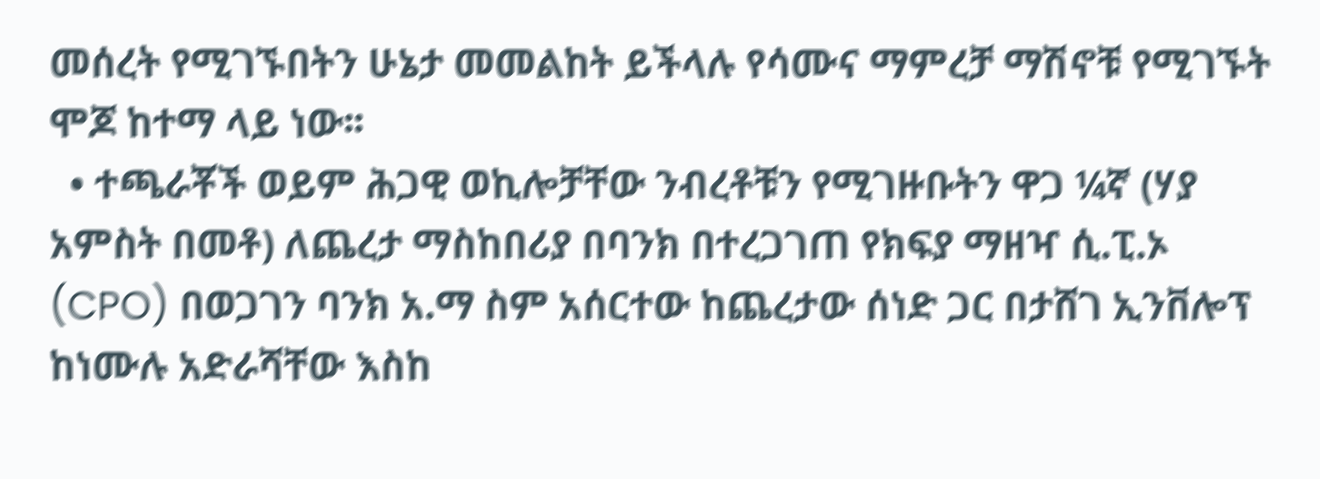መሰረት የሚገኙበትን ሁኔታ መመልከት ይችላሉ የሳሙና ማምረቻ ማሽኖቹ የሚገኙት ሞጆ ከተማ ላይ ነው፡፡
  • ተጫራቾች ወይም ሕጋዊ ወኪሎቻቸው ንብረቶቹን የሚገዙቡትን ዋጋ ¼ኛ (ሃያ አምስት በመቶ) ለጨረታ ማስከበሪያ በባንክ በተረጋገጠ የክፍያ ማዘዣ ሲ.ፒ.ኦ (CPO) በወጋገን ባንክ አ.ማ ስም አሰርተው ከጨረታው ሰነድ ጋር በታሸገ ኢንቨሎፕ ከነሙሉ አድራሻቸው እስከ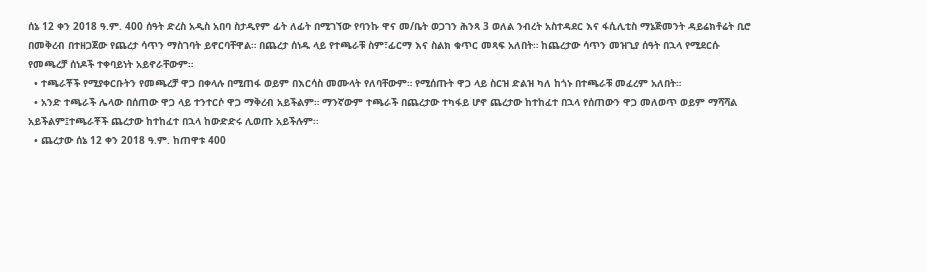ሰኔ 12 ቀን 2018 ዓ.ም. 400 ሰዓት ድረስ አዲስ አበባ ስታዲየም ፊት ለፊት በሚገኘው የባንኩ ዋና መ/ቤት ወጋገን ሕንጻ 3 ወለል ንብረት አስተዳደር እና ፋሲሊቲስ ማኔጅመንት ዳይሬክቶሬት ቢሮ በመቅረብ በተዘጋጀው የጨረታ ሳጥን ማስገባት ይኖርባቸዋል። በጨረታ ሰነዱ ላይ የተጫራቹ ስም፣ፊርማ እና ስልክ ቁጥር መጻፍ አለበት። ከጨረታው ሳጥን መዝጊያ ሰዓት በኋላ የሚደርሱ የመጫረቻ ሰነዶች ተቀባይነት አይኖራቸውም።
  • ተጫራቾች የሚያቀርቡትን የመጫረቻ ዋጋ በቀላሉ በሚጠፋ ወይም በእርሳስ መሙላት የለባቸውም። የሚሰጡት ዋጋ ላይ ስርዝ ድልዝ ካለ ከጎኑ በተጫራቹ መፈረም አለበት።
  • አንድ ተጫራች ሌላው በሰጠው ዋጋ ላይ ተንተርሶ ዋጋ ማቅረብ አይችልም። ማንኛውም ተጫራች በጨረታው ተካፋይ ሆኖ ጨረታው ከተከፈተ በኋላ የሰጠውን ዋጋ መለወጥ ወይም ማሻሻል አይችልም፤ተጫራቾች ጨረታው ከተከፈተ በኋላ ከውድድሩ ሊወጡ አይችሉም፡፡
  • ጨረታው ሰኔ 12 ቀን 2018 ዓ.ም. ከጠዋቱ 400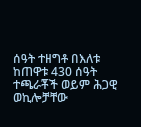ሰዓት ተዘግቶ በእለቱ ከጠዋቱ 430 ሰዓት ተጫራቾች ወይም ሕጋዊ ወኪሎቻቸው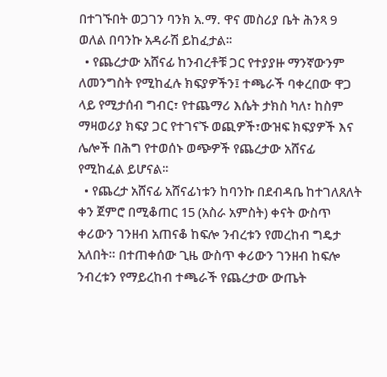በተገኙበት ወጋገን ባንክ አ.ማ. ዋና መስሪያ ቤት ሕንጻ 9 ወለል በባንኩ አዳራሽ ይከፈታል፡፡
  • የጨረታው አሸናፊ ከንብረቶቹ ጋር የተያያዙ ማንኛውንም ለመንግስት የሚከፈሉ ክፍያዎችን፤ ተጫራች ባቀረበው ዋጋ ላይ የሚታሰብ ግብር፣ የተጨማሪ እሴት ታክስ ካለ፣ ከስም ማዛወሪያ ክፍያ ጋር የተገናኙ ወጪዎች፣ውዝፍ ክፍያዎች እና ሌሎች በሕግ የተወሰኑ ወጭዎች የጨረታው አሸናፊ የሚከፈል ይሆናል፡፡
  • የጨረታ አሸናፊ አሸናፊነቱን ከባንኩ በደብዳቤ ከተገለጸለት ቀን ጀምሮ በሚቆጠር 15 (አስራ አምስት) ቀናት ውስጥ ቀሪውን ገንዘብ አጠናቆ ከፍሎ ንብረቱን የመረከብ ግዴታ አለበት። በተጠቀሰው ጊዜ ውስጥ ቀሪውን ገንዘብ ከፍሎ ንብረቱን የማይረከብ ተጫራች የጨረታው ውጤት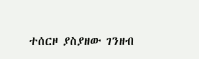ተሰርዞ ያስያዘው ገንዘብ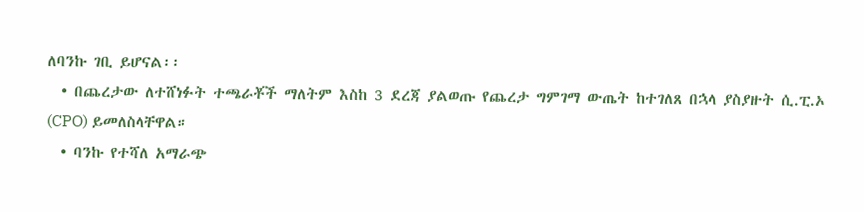ለባንኩ ገቢ ይሆናል፡፡
  • በጨረታው ለተሸነፉት ተጫራቾች ማለትም እስከ 3 ደረጃ ያልወጡ የጨረታ ግምገማ ውጤት ከተገለጸ በኋላ ያስያዙት ሲ.ፒ.ኦ (CPO) ይመለስላቸዋል።
  • ባንኩ የተሻለ አማራጭ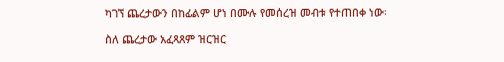ካገኘ ጨረታውን በከፊልም ሆነ በሙሉ የመሰረዝ መብቱ የተጠበቀ ነው፡

ስለ ጨረታው አፈጻጸም ዝርዝር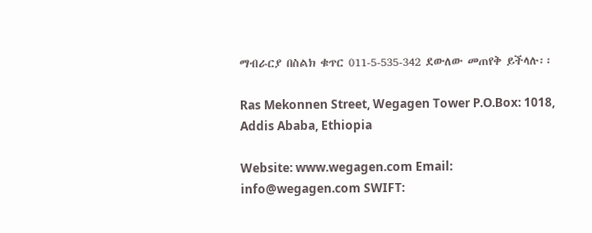ማብራርያ በስልክ ቁጥር 011-5-535-342 ደውለው መጠየቅ ይችላሉ፡፡

Ras Mekonnen Street, Wegagen Tower P.O.Box: 1018, Addis Ababa, Ethiopia

Website: www.wegagen.com Email: info@wegagen.com SWIFT: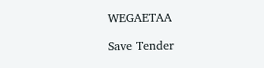WEGAETAA

Save Tender